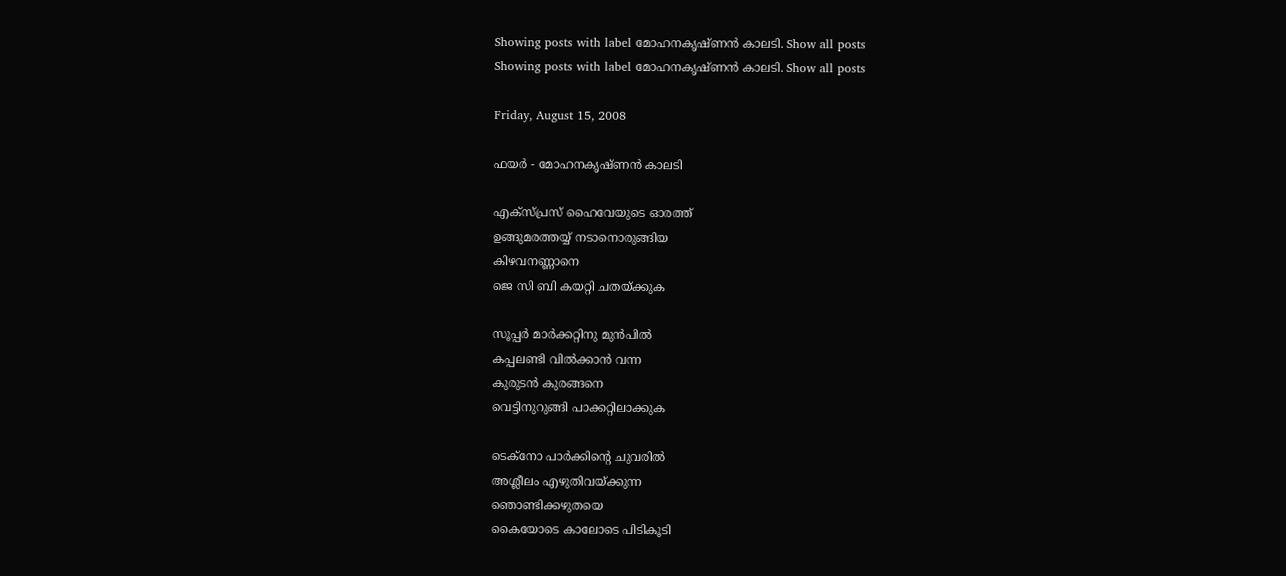Showing posts with label മോഹനകൃഷ്ണന്‍ കാലടി. Show all posts
Showing posts with label മോഹനകൃഷ്ണന്‍ കാലടി. Show all posts

Friday, August 15, 2008

ഫയര്‍ - മോഹനകൃഷ്ണന്‍ കാലടി

എക്സ്പ്രസ് ഹൈവേയുടെ ഓരത്ത്
ഉങ്ങുമരത്തയ്യ് നടാനൊരുങ്ങിയ
കിഴവനണ്ണാനെ
ജെ സി ബി കയറ്റി ചതയ്ക്കുക

സൂപ്പര്‍ മാര്‍ക്കറ്റിനു മുന്‍പില്‍
കപ്പലണ്ടി വില്‍ക്കാന്‍ വന്ന
കുരുടന്‍ കുരങ്ങനെ
വെട്ടിനുറുങ്ങി പാക്കറ്റിലാക്കുക

ടെക്നോ പാര്‍ക്കിന്റെ ചുവരില്‍
അശ്ലീലം എഴുതിവയ്ക്കുന്ന
ഞൊണ്ടിക്കഴുതയെ
കൈയോടെ കാലോടെ പിടികൂടി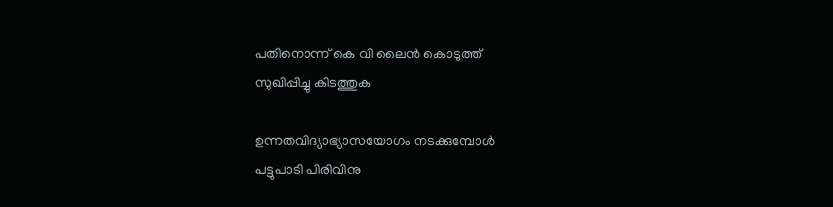പതിനൊന്ന് കെ വി ലൈന്‍ കൊടുത്ത്
സുഖിപ്പിച്ചു കിടത്തുക

ഉന്നതവിദ്യാഭ്യാസയോഗം നടക്കുമ്പോള്‍
പട്ടുപാടി പിരിവിനു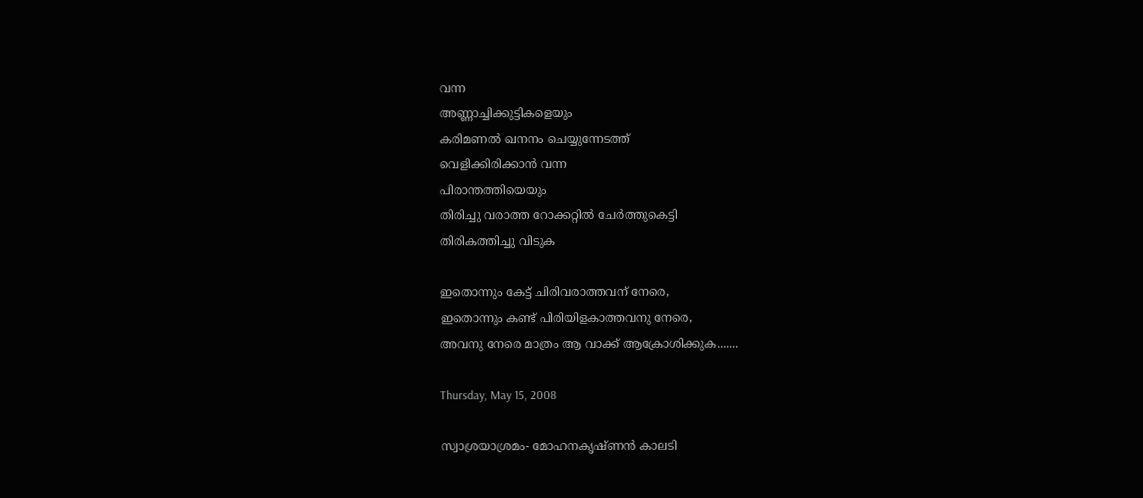വന്ന
അണ്ണാച്ചിക്കുട്ടികളെയും
കരിമണല്‍ ഖനനം ചെയ്യുന്നേടത്ത്
വെളിക്കിരിക്കാന്‍ വന്ന
പിരാന്തത്തിയെയും
തിരിച്ചു വരാത്ത റോക്കറ്റില്‍ ചേര്‍ത്തുകെട്ടി
തിരികത്തിച്ചു വിടുക

ഇതൊന്നും കേട്ട് ചിരിവരാത്തവന് നേരെ,
ഇതൊന്നും കണ്ട് പിരിയിളകാത്തവനു നേരെ,
അവനു നേരെ മാത്രം ആ വാക്ക് ആക്രോശിക്കുക.......

Thursday, May 15, 2008

സ്വാശ്രയാശ്രമം- മോഹനകൃഷ്ണന്‍ കാലടി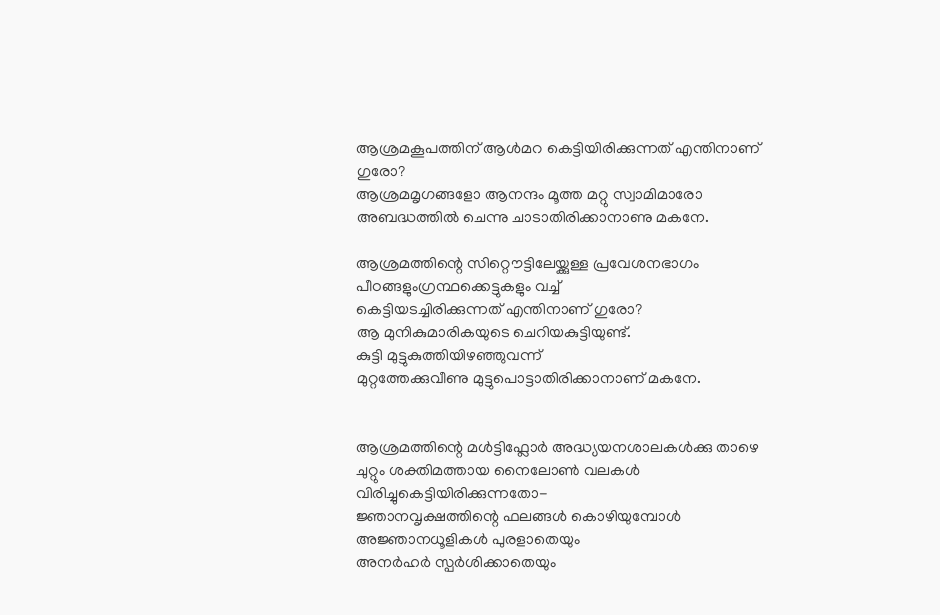ആശ്രമകൂപത്തിന് ആള്‍മറ കെട്ടിയിരിക്കുന്നത് എന്തിനാണ് ഗുരോ?
ആശ്രമമൃഗങ്ങളോ ആനന്ദം മൂത്ത മറ്റു സ്വാമിമാരോ
അബദ്ധത്തില്‍ ചെന്നു ചാടാതിരിക്കാനാണു മകനേ.

ആശ്രമത്തിന്റെ സിറ്റൌട്ടിലേയ്ക്കുള്ള പ്രവേശനഭാഗം
പീഠങ്ങളുംഗ്രന്ഥക്കെട്ടുകളും വച്ച്
കെട്ടിയടച്ചിരിക്കുന്നത് എന്തിനാണ് ഗുരോ?
ആ മുനികുമാരികയുടെ ചെറിയകുട്ടിയുണ്ട്.
കുട്ടി മുട്ടുകുത്തിയിഴഞ്ഞുവന്ന്
മുറ്റത്തേക്കുവീണു മുട്ടുപൊട്ടാതിരിക്കാനാണ് മകനേ.


ആശ്രമത്തിന്റെ മള്‍ട്ടിഫ്ലോര്‍ അദ്ധ്യയനശാലകള്‍ക്കു താഴെ
ചുറ്റും ശക്തിമത്തായ നൈലോണ്‍ വലകള്‍
വിരിച്ചുകെട്ടിയിരിക്കുന്നതോ-
ജ്ഞാനവൃക്ഷത്തിന്റെ ഫലങ്ങള്‍ കൊഴിയുമ്പോള്‍
അജ്ഞാനധൂളികള്‍ പുരളാതെയും
അനര്‍ഹര്‍ സ്പര്‍ശിക്കാതെയും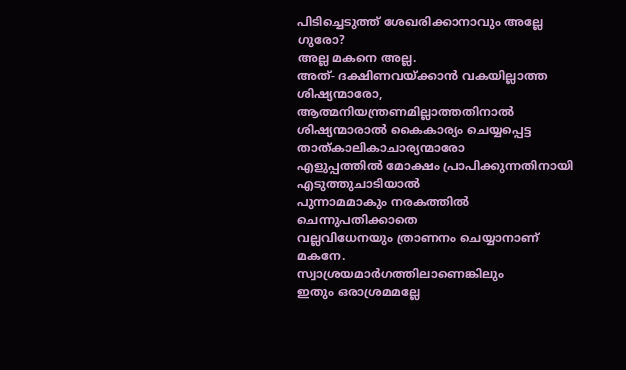പിടിച്ചെടുത്ത് ശേഖരിക്കാനാവും അല്ലേ ഗുരോ?
അല്ല മകനെ അല്ല.
അത്- ദക്ഷിണവയ്ക്കാന്‍ വകയില്ലാത്ത ശിഷ്യന്മാരോ,
ആത്മനിയന്ത്രണമില്ലാത്തതിനാല്‍
ശിഷ്യന്മാരാല്‍ കൈകാര്യം ചെയ്യപ്പെട്ട താത്കാലികാചാര്യന്മാരോ
എളുപ്പത്തില്‍ മോക്ഷം പ്രാപിക്കുന്നതിനായി
എടുത്തുചാടിയാല്‍
പുന്നാമമാകും നരകത്തില്‍ ചെന്നുപതിക്കാതെ
വല്ലവിധേനയും ത്രാണനം ചെയ്യാനാണ് മകനേ.
സ്വാശ്രയമാര്‍ഗത്തിലാണെങ്കിലും
ഇതും ഒരാശ്രമമല്ലേ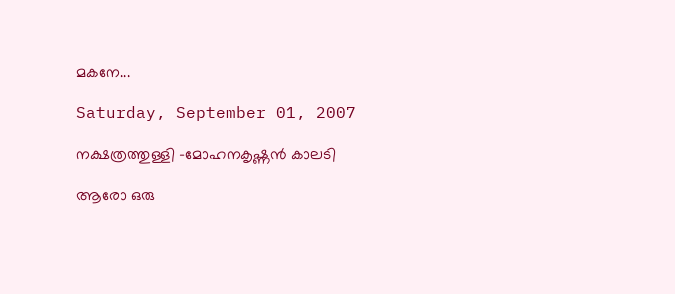മകനേ...

Saturday, September 01, 2007

നക്ഷത്രത്തുള്ളി -മോഹനകൃഷ്ണന്‍ കാലടി

ആരോ ഒരു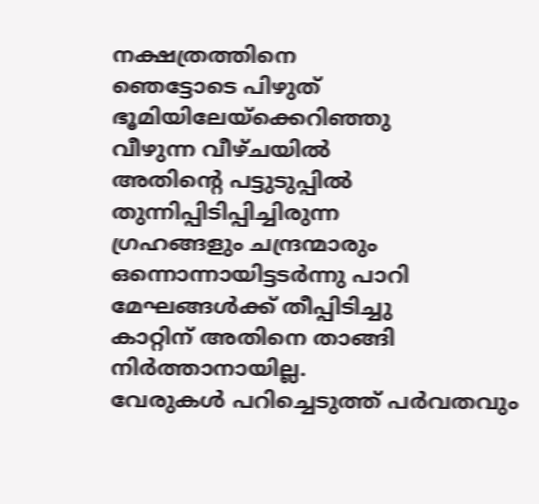നക്ഷത്രത്തിനെ
ഞെട്ടോടെ പിഴുത് ഭൂമിയിലേയ്ക്കെറിഞ്ഞു
വീഴുന്ന വീഴ്ചയില്‍
അതിന്റെ പട്ടുടുപ്പില്‍ തുന്നിപ്പിടിപ്പിച്ചിരുന്ന
ഗ്രഹങ്ങളും ചന്ദ്രന്മാരും ഒന്നൊന്നായിട്ടടര്‍‍ന്നു പാറി
മേഘങ്ങള്‍ക്ക് തീപ്പിടിച്ചു
കാറ്റിന് അതിനെ താങ്ങി നിര്‍ത്താനായില്ല.
വേരുകള്‍ പറിച്ചെടുത്ത് പര്‍വതവും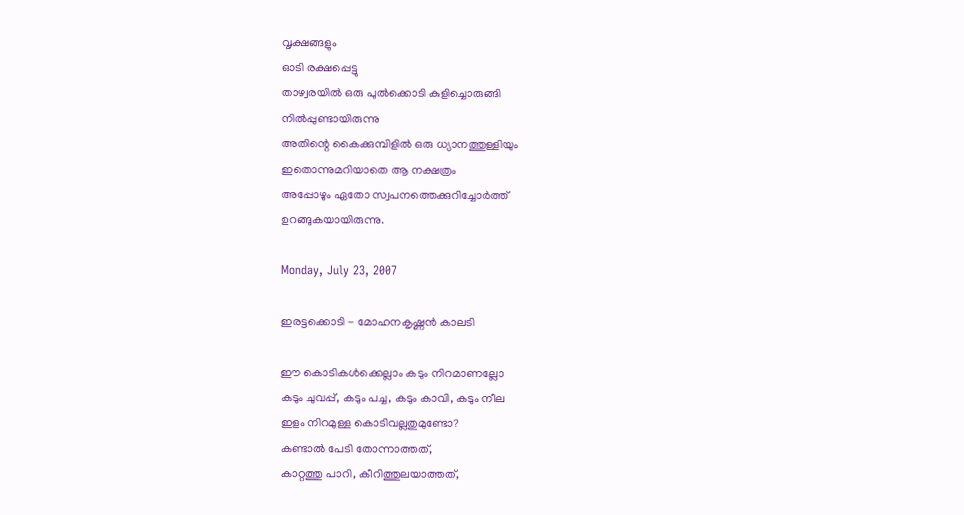വൃക്ഷങ്ങളും
ഓടി രക്ഷപ്പെട്ടു
താഴ്വരയില്‍ ഒരു പുല്‍ക്കൊടി കുളിച്ചൊരുങ്ങി
നില്‍പ്പുണ്ടായിരുന്നു
അതിന്റെ കൈക്കുമ്പിളില്‍ ഒരു ധ്യാനത്തുള്ളിയും
ഇതൊന്നുമറിയാതെ ആ നക്ഷത്രം
അപ്പോഴും ഏതോ സ്വപനത്തെക്കുറിച്ചോര്‍ത്ത്
ഉറങ്ങുകയായിരുന്നു.

Monday, July 23, 2007

ഇരട്ടക്കൊടി - മോഹനകൃഷ്ണന്‍‍ കാലടി

ഈ കൊടികള്‍ക്കെല്ലാം കടും നിറമാണല്ലോ
കടും ചുവപ്പ്, കടും പച്ച, കടും കാവി, കടും നീല
ഇളം നിറമുള്ള കൊടിവല്ലതുമുണ്ടോ?
കണ്ടാല്‍ പേടി തോന്നാത്തത്,
കാറ്റത്തു പാറി, കീറിത്തുലയാത്തത്,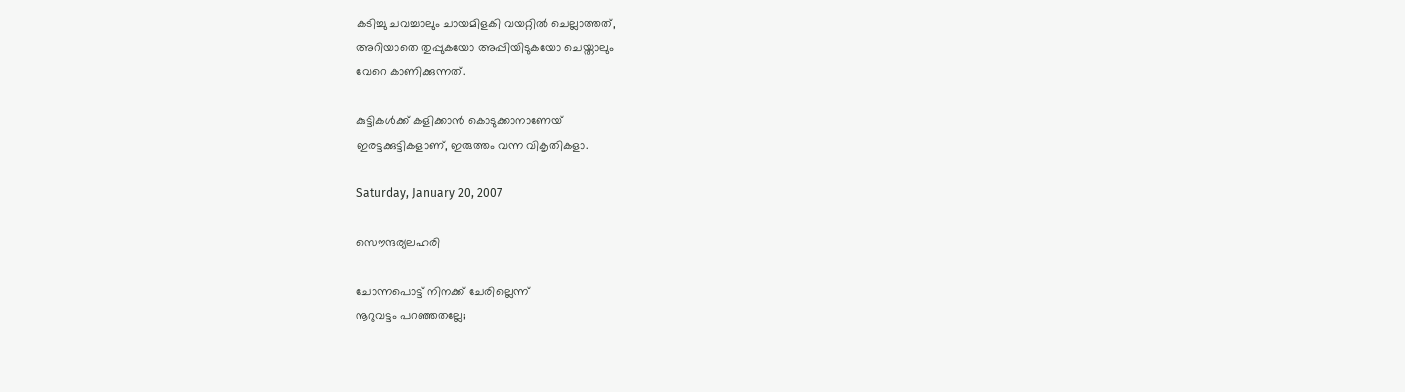കടിച്ചു ചവച്ചാലും ചായമിളകി വയറ്റില്‍ ചെല്ലാത്തത്,
അറിയാതെ തുപ്പുകയോ അപ്പിയിടുകയോ ചെയ്താലും
വേറെ കാണിക്കുന്നത്.

കുട്ടികള്‍ക്ക് കളിക്കാന്‍ കൊടുക്കാനാണേയ്
ഇരട്ടക്കുട്ടികളാണ്, ഇരുത്തം വന്ന വികൃതികളാ.

Saturday, January 20, 2007

സൌന്ദര്യലഹരി

ചോന്നപൊട്ട് നിനക്ക് ചേരില്ലെന്ന്‌
നൂറുവട്ടം പറഞ്ഞതല്ലേ;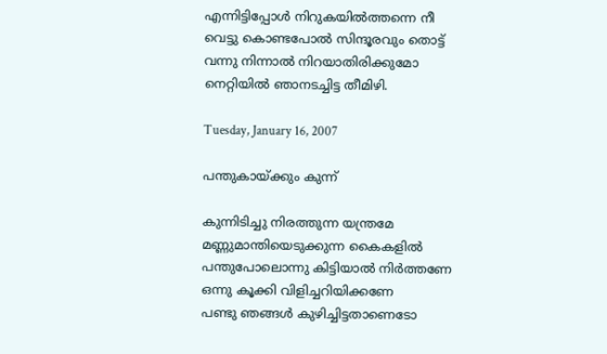എന്നിട്ടിപ്പോള്‍ നിറുകയില്‍ത്തന്നെ നീ
വെട്ടു കൊണ്ടപോല്‍ സിന്ദൂരവും തൊട്ട്‌
വന്നു നിന്നാല്‍ നിറയാതിരിക്കുമോ
നെറ്റിയില്‍ ഞാനടച്ചിട്ട തീമിഴി.

Tuesday, January 16, 2007

പന്തുകായ്ക്കും കുന്ന്

കുന്നിടിച്ചു നിരത്തുന്ന യന്ത്രമേ
മണ്ണുമാന്തിയെടുക്കുന്ന കൈകളില്‍
പന്തുപോലൊന്നു കിട്ടിയാല്‍ നിര്‍ത്തണേ
ഒന്നു കൂക്കി വിളിച്ചറിയിക്കണേ
പണ്ടു ഞങ്ങള്‍ കുഴിച്ചിട്ടതാണെടോ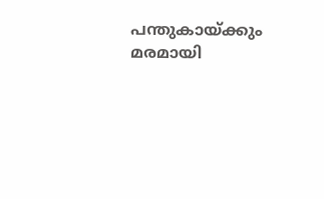പന്തുകായ്ക്കും മരമായി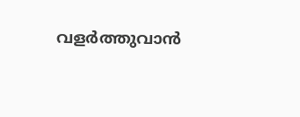വളര്‍ത്തുവാന്‍